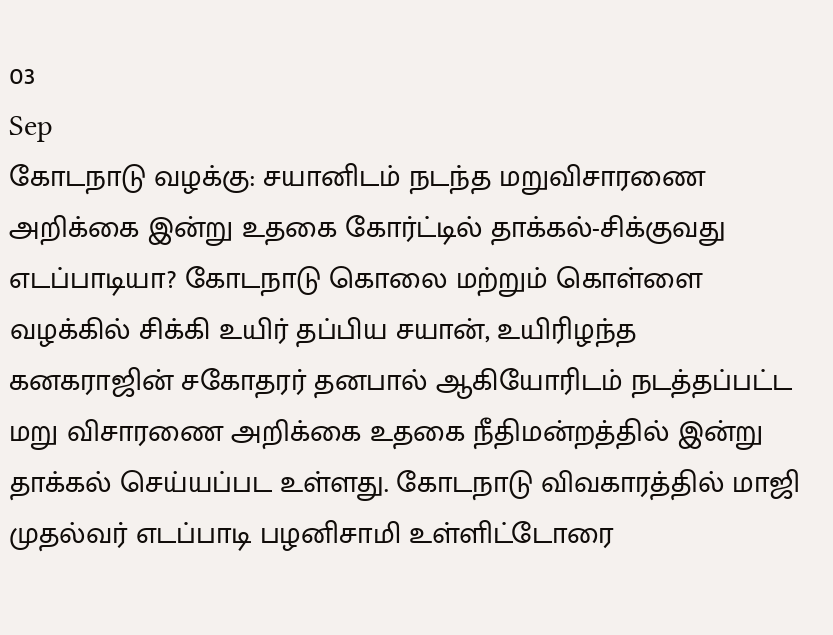03
Sep
கோடநாடு வழக்கு: சயானிடம் நடந்த மறுவிசாரணை அறிக்கை இன்று உதகை கோர்ட்டில் தாக்கல்-சிக்குவது எடப்பாடியா? கோடநாடு கொலை மற்றும் கொள்ளை வழக்கில் சிக்கி உயிர் தப்பிய சயான், உயிரிழந்த கனகராஜின் சகோதரர் தனபால் ஆகியோரிடம் நடத்தப்பட்ட மறு விசாரணை அறிக்கை உதகை நீதிமன்றத்தில் இன்று தாக்கல் செய்யப்பட உள்ளது. கோடநாடு விவகாரத்தில் மாஜி முதல்வர் எடப்பாடி பழனிசாமி உள்ளிட்டோரை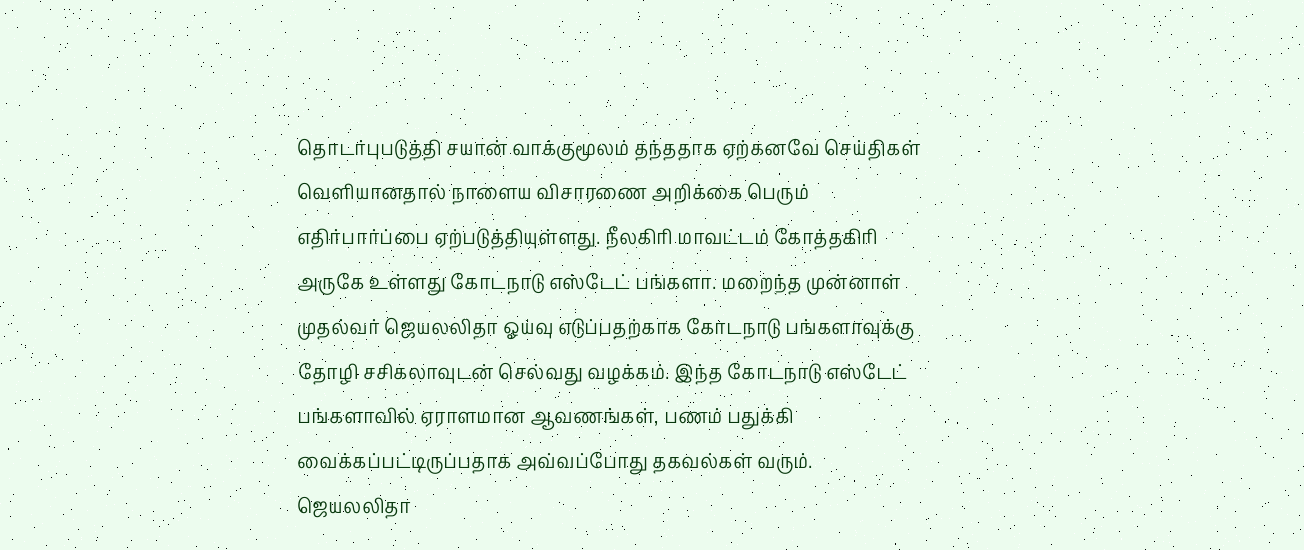தொடர்புபடுத்தி சயான் வாக்குமூலம் தந்ததாக ஏற்கனவே செய்திகள் வெளியானதால் நாளைய விசாரணை அறிக்கை பெரும் எதிர்பார்ப்பை ஏற்படுத்தியுள்ளது. நீலகிரி மாவட்டம் கோத்தகிரி அருகே உள்ளது கோடநாடு எஸ்டேட் பங்களா. மறைந்த முன்னாள் முதல்வர் ஜெயலலிதா ஓய்வு எடுப்பதற்காக கோடநாடு பங்களாவுக்கு தோழி சசிகலாவுடன் செல்வது வழக்கம். இந்த கோடநாடு எஸ்டேட் பங்களாவில் ஏராளமான ஆவணங்கள், பணம் பதுக்கி வைக்கப்பட்டிருப்பதாக அவ்வப்போது தகவல்கள் வரும். ஜெயலலிதா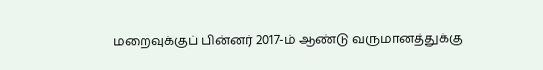மறைவுக்குப் பின்னர் 2017-ம் ஆண்டு வருமானத்துக்கு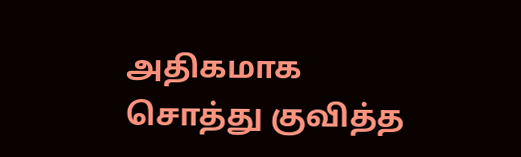அதிகமாக சொத்து குவித்த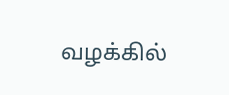வழக்கில்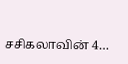சசிகலாவின் 4…